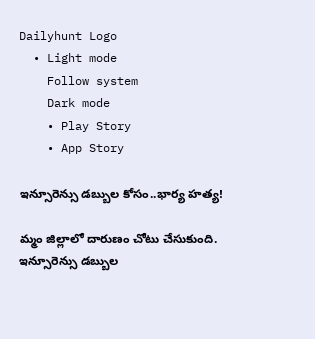Dailyhunt Logo
  • Light mode
    Follow system
    Dark mode
    • Play Story
    • App Story

ఇన్సూరెన్సు డబ్బుల కోసం..భార్య హత్య!

మ్మం జిల్లాలో దారుణం చోటు చేసుకుంది. ఇన్సూరెన్సు డబ్బుల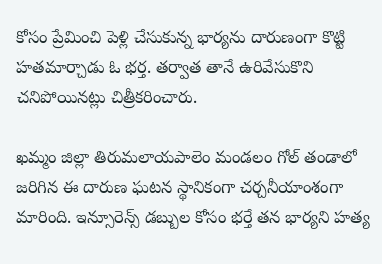కోసం ప్రేమించి పెళ్లి చేసుకున్న భార్యను దారుణంగా కొట్టి హతమార్చాడు ఓ భర్త. తర్వాత తానే ఉరివేసుకొని చనిపోయినట్లు చిత్రీకరించారు.

ఖమ్మం జిల్లా తిరుమలాయపాలెం మండలం గోల్ తండాలో జరిగిన ఈ దారుణ ఘటన స్థానికంగా చర్చనీయాంశంగా మారింది. ఇన్సూరెన్స్ డబ్బుల కోసం భర్తే తన భార్యని హత్య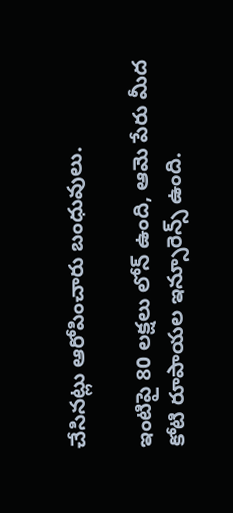చేసినట్లు ఆరోపించారు బంధువులు.

ఇంటిపై 80 లక్షలు లోన్ ఉంది, ఆమె పేరు మీద కోటి రూపాయల ఇన్సూరెన్స్ ఉంది.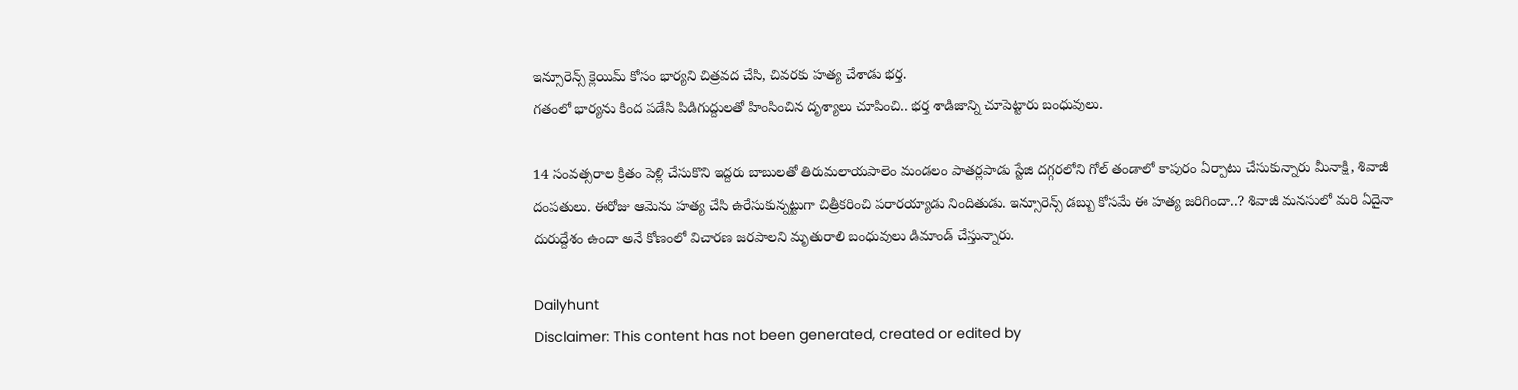ఇన్సూరెన్స్ క్లెయిమ్ కోసం భార్యని చిత్రవద చేసి, చివరకు హత్య చేశాడు భర్త.
గతంలో భార్యను కింద పడేసి పిడిగుద్దులతో హింసించిన దృశ్యాలు చూపించి.. భర్త శాడిజాన్ని చూపెట్టారు బంధువులు.

14 సంవత్సరాల క్రితం పెళ్లి చేసుకొని ఇద్దరు బాబులతో తిరుమలాయపాలెం మండలం పాతర్లపాడు స్టేజి దగ్గరలోని గోల్ తండాలో కాపురం ఏర్పాటు చేసుకున్నారు మీనాక్షి, శివాజీ దంపతులు. ఈరోజు ఆమెను హత్య చేసి ఉరేసుకున్నట్టుగా చిత్రీకరించి పరారయ్యాడు నిందితుడు. ఇన్సూరెన్స్ డబ్బు కోసమే ఈ హత్య జరిగిందా..? శివాజీ మనసులో మరి ఏదైనా దురుద్దేశం ఉందా అనే కోణంలో విచారణ జరపాలని మృతురాలి బంధువులు డిమాండ్ చేస్తున్నారు.

Dailyhunt
Disclaimer: This content has not been generated, created or edited by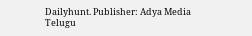Dailyhunt. Publisher: Adya Media Telugu